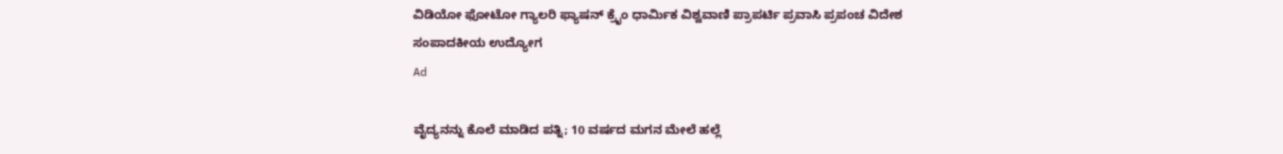ವಿಡಿಯೋ ಫೋಟೋ ಗ್ಯಾಲರಿ ಫ್ಯಾಷನ್ ಕ್ರೈಂ ಧಾರ್ಮಿಕ ವಿಶ್ವವಾಣಿ ಪ್ರಾಪರ್ಟಿ ಪ್ರವಾಸಿ ಪ್ರಪಂಚ ವಿದೇಶ ಸಂಪಾದಕೀಯ ಉದ್ಯೋಗ
Ad

ವೈದ್ಯನನ್ನು ಕೊಲೆ ಮಾಡಿದ ಪತ್ನಿ; 10 ವರ್ಷದ ಮಗನ ಮೇಲೆ ಹಲ್ಲೆ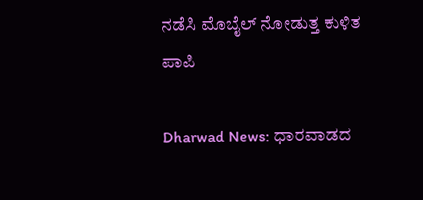ನಡೆಸಿ ಮೊಬೈಲ್‌ ನೋಡುತ್ತ ಕುಳಿತ ಪಾಪಿ

Dharwad News: ಧಾರವಾಡದ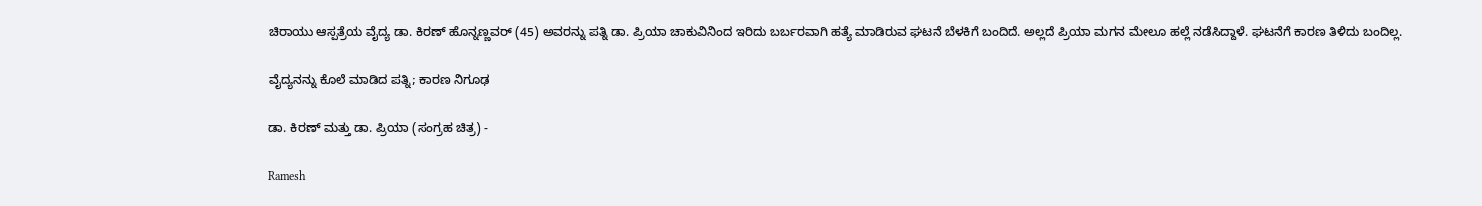ಚಿರಾಯು ಆಸ್ಪತ್ರೆಯ ವೈದ್ಯ ಡಾ. ಕಿರಣ್ ಹೊನ್ನಣ್ಣವರ್ (45) ಅವರನ್ನು ಪತ್ನಿ ಡಾ. ಪ್ರಿಯಾ ಚಾಕುವಿನಿಂದ ಇರಿದು ಬರ್ಬರವಾಗಿ ಹತ್ಯೆ ಮಾಡಿರುವ ಘಟನೆ ಬೆಳಕಿಗೆ ಬಂದಿದೆ. ಅಲ್ಲದೆ ಪ್ರಿಯಾ ಮಗನ ಮೇಲೂ ಹಲ್ಲೆ ನಡೆಸಿದ್ದಾಳೆ. ಘಟನೆಗೆ ಕಾರಣ ತಿಳಿದು ಬಂದಿಲ್ಲ.

ವೈದ್ಯನನ್ನು ಕೊಲೆ ಮಾಡಿದ ಪತ್ನಿ; ಕಾರಣ ನಿಗೂಢ

ಡಾ. ಕಿರಣ್‌ ಮತ್ತು ಡಾ. ಪ್ರಿಯಾ (ಸಂಗ್ರಹ ಚಿತ್ರ) -

Ramesh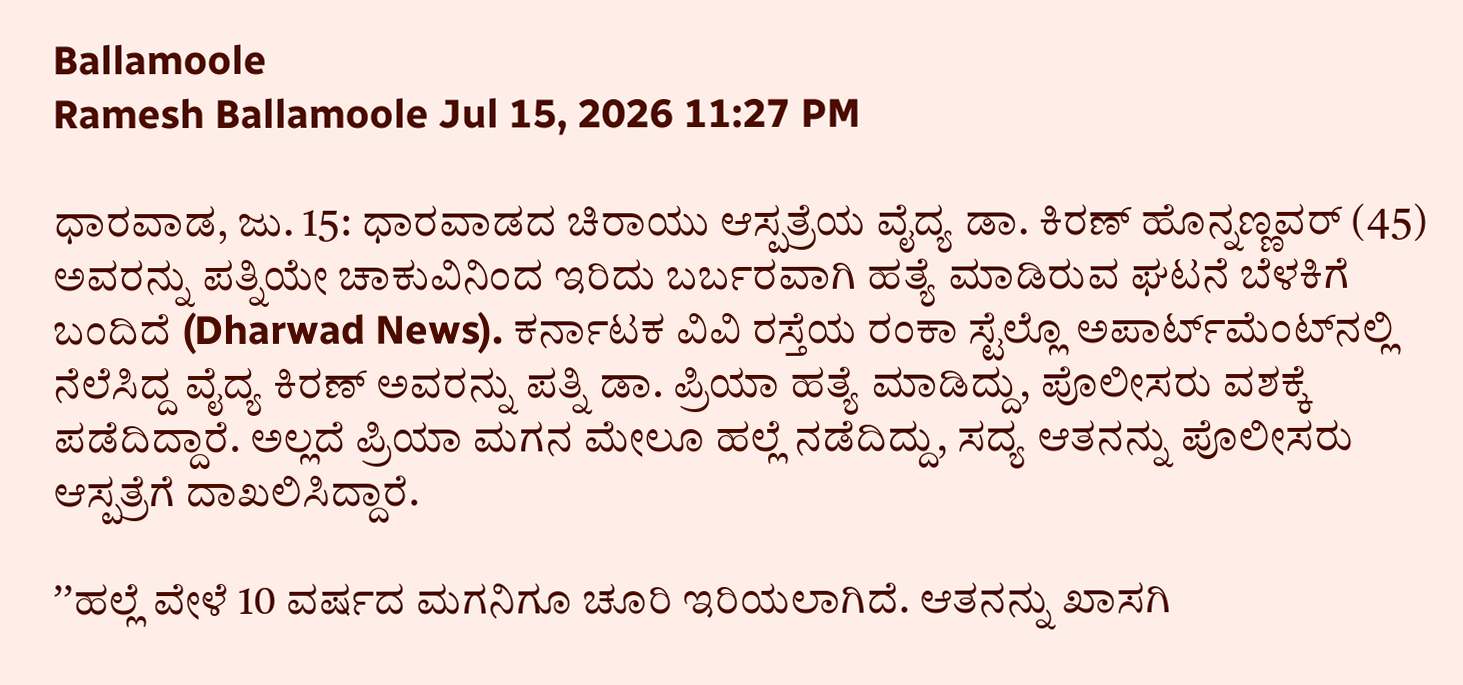Ballamoole
Ramesh Ballamoole Jul 15, 2026 11:27 PM

ಧಾರವಾಡ, ಜು. 15: ಧಾರವಾಡದ ಚಿರಾಯು ಆಸ್ಪತ್ರೆಯ ವೈದ್ಯ ಡಾ. ಕಿರಣ್ ಹೊನ್ನಣ್ಣವರ್ (45) ಅವರನ್ನು ಪತ್ನಿಯೇ ಚಾಕುವಿನಿಂದ ಇರಿದು ಬರ್ಬರವಾಗಿ ಹತ್ಯೆ ಮಾಡಿರುವ ಘಟನೆ ಬೆಳಕಿಗೆ ಬಂದಿದೆ (Dharwad News). ಕರ್ನಾಟಕ ವಿವಿ ರಸ್ತೆಯ ರಂಕಾ ಸ್ಟೆಲ್ಲೊ ಅಪಾರ್ಟ್‌ಮೆಂಟ್‌ನಲ್ಲಿ ನೆಲೆಸಿದ್ದ ವೈದ್ಯ ಕಿರಣ್ ಅವರನ್ನು ಪತ್ನಿ ಡಾ. ಪ್ರಿಯಾ ಹತ್ಯೆ ಮಾಡಿದ್ದು, ಪೊಲೀಸರು ವಶಕ್ಕೆ ಪಡೆದಿದ್ದಾರೆ. ಅಲ್ಲದೆ ಪ್ರಿಯಾ ಮಗನ ಮೇಲೂ ಹಲ್ಲೆ ನಡೆದಿದ್ದು, ಸದ್ಯ ಆತನನ್ನು ಪೊಲೀಸರು ಆಸ್ಪತ್ರೆಗೆ ದಾಖಲಿಸಿದ್ದಾರೆ.

ʼʼಹಲ್ಲೆ ವೇಳೆ 10 ವರ್ಷದ ಮಗನಿಗೂ ಚೂರಿ ಇರಿಯಲಾಗಿದೆ. ಆತನನ್ನು ಖಾಸಗಿ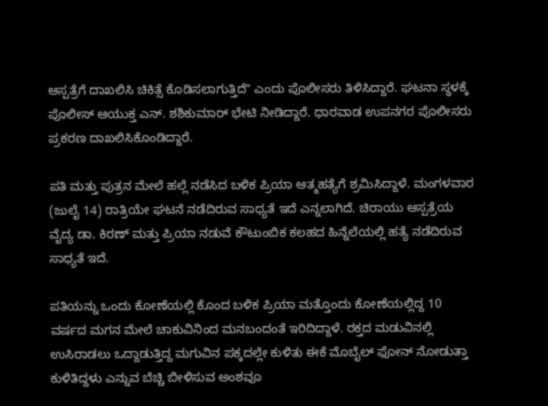ಆಸ್ಪತ್ರೆಗೆ ದಾಖಲಿಸಿ ಚಿಕಿತ್ಸೆ ಕೊಡಿಸಲಾಗುತ್ತಿದೆʼʼ ಎಂದು ಪೊಲೀಸರು ತಿಳಿಸಿದ್ದಾರೆ. ಘಟನಾ ಸ್ಥಳಕ್ಕೆ ಪೊಲೀಸ್ ಆಯುಕ್ತ ಎನ್. ಶಶಿಕುಮಾರ್ ಭೇಟಿ ನೀಡಿದ್ದಾರೆ. ಧಾರವಾಡ ಉಪನಗರ ಪೊಲೀಸರು ಪ್ರಕರಣ ದಾಖಲಿಸಿಕೊಂಡಿದ್ದಾರೆ.

ಪತಿ ಮತ್ತು ಪುತ್ರನ ಮೇಲೆ ಹಲ್ಲೆ ನಡೆಸಿದ ಬಳಿಕ ಪ್ರಿಯಾ ಆತ್ಮಹತ್ಯೆಗೆ ಶ್ರಮಿಸಿದ್ದಾಳೆ. ಮಂಗಳವಾರ (ಜುಲೈ 14) ರಾತ್ರಿಯೇ ಘಟನೆ ನಡೆದಿರುವ ಸಾಧ್ಯತೆ ಇದೆ ಎನ್ನಲಾಗಿದೆ. ಚಿರಾಯು ಆಸ್ಪತ್ರೆಯ ವೈದ್ಯ ಡಾ. ಕಿರಣ್ ಮತ್ತು ಪ್ರಿಯಾ ನಡುವೆ ಕೌಟುಂಬಿಕ ಕಲಹದ ಹಿನ್ನೆಲೆಯಲ್ಲಿ ಹತ್ಯೆ ನಡೆದಿರುವ ಸಾಧ್ಯತೆ ಇದೆ.

ಪತಿಯನ್ನು ಒಂದು ಕೋಣೆಯಲ್ಲಿ ಕೊಂದ ಬಳಿಕ ಪ್ರಿಯಾ ಮತ್ತೊಂದು ಕೋಣೆಯಲ್ಲಿದ್ದ 10 ವರ್ಷದ ಮಗನ ಮೇಲೆ ಚಾಕುವಿನಿಂದ ಮನಬಂದಂತೆ ಇರಿದಿದ್ದಾಳೆ. ರಕ್ತದ ಮಡುವಿನಲ್ಲಿ ಉಸಿರಾಡಲು ಒದ್ದಾಡುತ್ತಿದ್ದ ಮಗುವಿನ ಪಕ್ಕದಲ್ಲೇ ಕುಳಿತು ಈಕೆ ಮೊಬೈಲ್ ಫೋನ್ ನೋಡುತ್ತಾ ಕುಳಿತಿದ್ದಳು ಎನ್ನುವ ಬೆಚ್ಚಿ ಬೀಳಿಸುವ ಅಂಶವೂ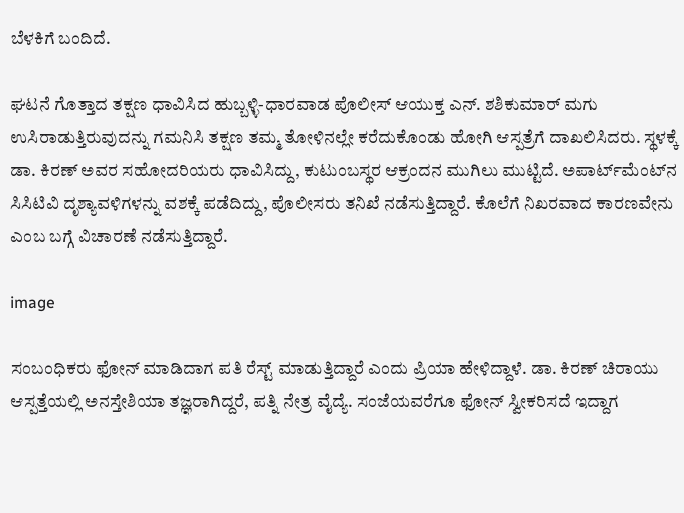ಬೆಳಕಿಗೆ ಬಂದಿದೆ.

ಘಟನೆ ಗೊತ್ತಾದ ತಕ್ಷಣ ಧಾವಿಸಿದ ಹುಬ್ಬಳ್ಳಿ-ಧಾರವಾಡ ಪೊಲೀಸ್ ಆಯುಕ್ತ ಎನ್. ಶಶಿಕುಮಾರ್ ಮಗು ಉಸಿರಾಡುತ್ತಿರುವುದನ್ನು ಗಮನಿಸಿ ತಕ್ಷಣ ತಮ್ಮ ತೋಳಿನಲ್ಲೇ ಕರೆದುಕೊಂಡು ಹೋಗಿ ಆಸ್ಪತ್ರೆಗೆ ದಾಖಲಿಸಿದರು. ಸ್ಥಳಕ್ಕೆ ಡಾ. ಕಿರಣ್ ಅವರ ಸಹೋದರಿಯರು ಧಾವಿಸಿದ್ದು, ಕುಟುಂಬಸ್ಥರ ಆಕ್ರಂದನ ಮುಗಿಲು ಮುಟ್ಟಿದೆ. ಅಪಾರ್ಟ್‌ಮೆಂಟ್‌ನ ಸಿಸಿಟಿವಿ ದೃಶ್ಯಾವಳಿಗಳನ್ನು ವಶಕ್ಕೆ ಪಡೆದಿದ್ದು, ಪೊಲೀಸರು ತನಿಖೆ ನಡೆಸುತ್ತಿದ್ದಾರೆ. ಕೊಲೆಗೆ ನಿಖರವಾದ ಕಾರಣವೇನು ಎಂಬ ಬಗ್ಗೆ ವಿಚಾರಣೆ ನಡೆಸುತ್ತಿದ್ದಾರೆ.

image

ಸಂಬಂಧಿಕರು ಫೋನ್ ಮಾಡಿದಾಗ ಪತಿ ರೆಸ್ಟ್ ಮಾಡುತ್ತಿದ್ದಾರೆ ಎಂದು ಪ್ರಿಯಾ ಹೇಳಿದ್ದಾಳೆ. ಡಾ. ಕಿರಣ್ ಚಿರಾಯು ಆಸ್ಪತ್ತೆಯಲ್ಲಿ ಅನಸ್ತೇಶಿಯಾ ತಜ್ಞರಾಗಿದ್ದರೆ, ಪತ್ನಿ ನೇತ್ರ ವೈದ್ಯೆ. ಸಂಜೆಯವರೆಗೂ ಫೋನ್ ಸ್ವೀಕರಿಸದೆ ಇದ್ದಾಗ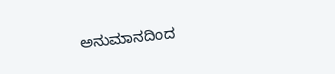ಅನುಮಾನದಿಂದ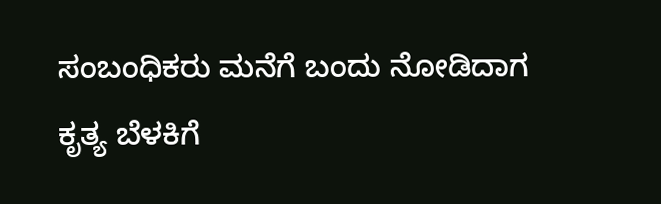ಸಂಬಂಧಿಕರು ಮನೆಗೆ ಬಂದು ನೋಡಿದಾಗ ಕೃತ್ಯ ಬೆಳಕಿಗೆ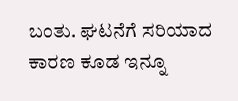ಬಂತು. ಘಟನೆಗೆ ಸರಿಯಾದ ಕಾರಣ ಕೂಡ ಇನ್ನೂ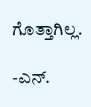ಗೊತ್ತಾಗಿಲ್ಲ.

-ಎನ್.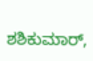ಶಶಿಕುಮಾರ್,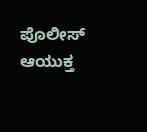ಪೊಲೀಸ್ ಆಯುಕ್ತ